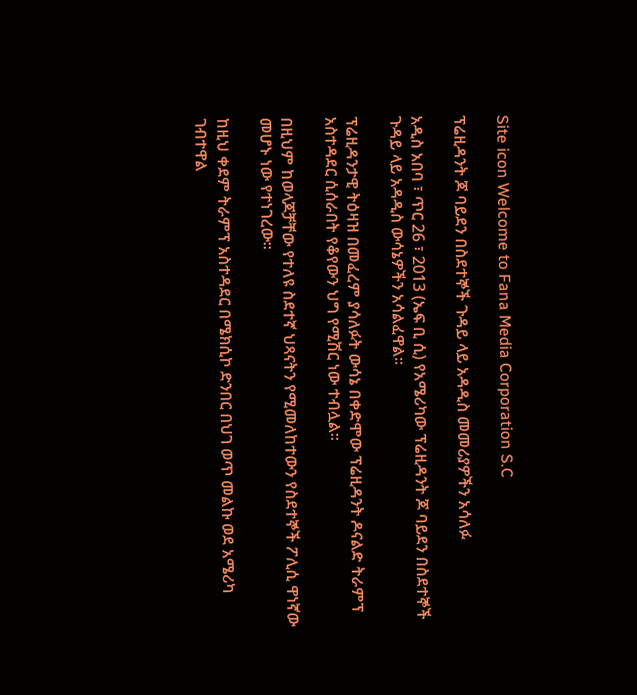Site icon Welcome to Fana Media Corporation S.C

ፕሬዚዳንት ጆ ባይደን በስደተኞች ጉዳይ ላይ አዳዲስ መመሪያዎችን አሳለፉ

አዲስ አበባ ፣ ጥር 26 ፣ 2013 (ኤፍ ቢ ሲ) የአሜሪካው ፕሬዚዳንት ጆ ባይደን በስደተኞች ጉዳይ ላይ አዳዲስ ውሳኔዎችን አሳልፈዋል፡፡

ፕሬዚዳንታዊ ትዕዛዝ በመፈረም ያሳለፉት ውሳኔ በቀድሞው ፕሬዚዳንት ዶናልድ ትራምፕ አስተዳደር ሲሰራበት የቆየውን ህግ የሚሽር ነው ተብሏል፡፡

በዚህም ከወላጆቻቸው የተለዩ ስደተኛ ህጻናትን የሚመለከተውን የስደተኞች ፖሊሲ ዋነኛው መሆኑ ነው የተነገረው፡፡

ከዚህ ቀደም ትራምፕ አስተዳደር በሜክሲኮ ድንበር በህገ ወጥ መልኩ ወደ አሜሪካ ገብተዋል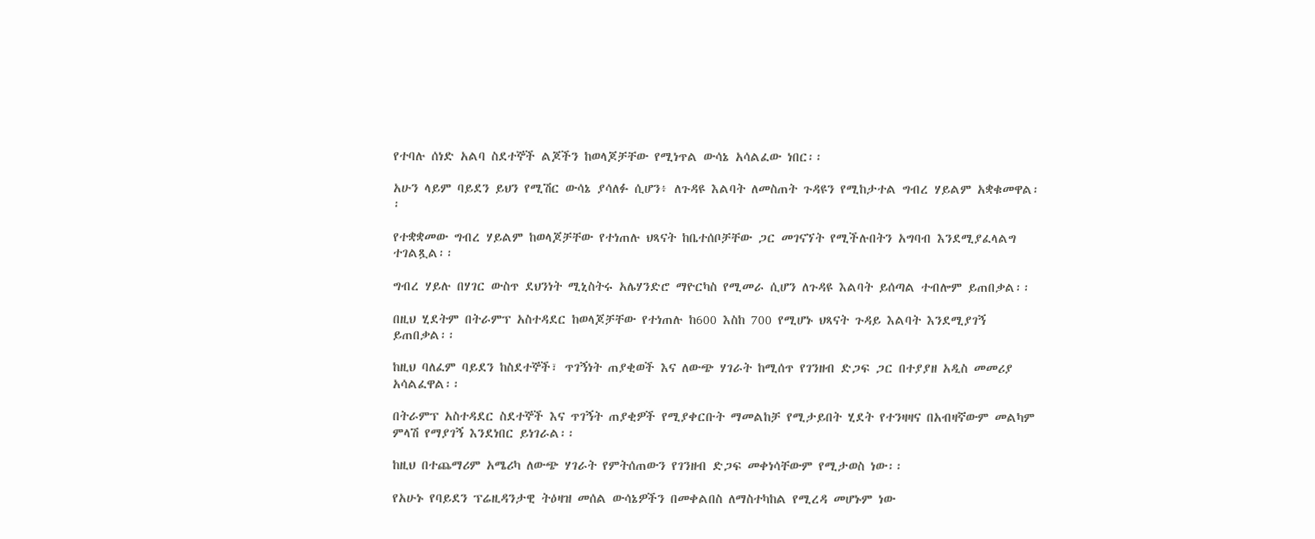የተባሉ ሰነድ አልባ ስደተኞች ልጆችን ከወላጆቻቸው የሚነጥል ውሳኔ አሳልፈው ነበር፡፡

አሁን ላይም ባይደን ይህን የሚሽር ውሳኔ ያሳለፉ ሲሆን፥ ለጉዳዩ እልባት ለመስጠት ጉዳዩን የሚከታተል ግብረ ሃይልም አቋቁመዋል፡፡

የተቋቋመው ግብረ ሃይልም ከወላጆቻቸው የተነጠሉ ህጻናት ከቤተሰቦቻቸው ጋር መገናኘት የሚችሉበትን አግባብ እንደሚያፈላልግ ተገልጿል፡፡

ግብረ ሃይሉ በሃገር ውስጥ ደህንነት ሚኒስትሩ አሌሃንድሮ ማዮርካስ የሚመራ ሲሆን ለጉዳዩ እልባት ይሰጣል ተብሎም ይጠበቃል፡፡

በዚህ ሂደትም በትራምፕ አስተዳደር ከወላጆቻቸው የተነጠሉ ከ600 እስከ 700 የሚሆኑ ህጻናት ጉዳይ እልባት እንደሚያገኝ ይጠበቃል፡፡

ከዚህ ባለፈም ባይደን ከስደተኞች፣ ጥገኝነት ጠያቂወች እና ለውጭ ሃገራት ከሚሰጥ የገንዘብ ድጋፍ ጋር በተያያዘ አዲስ መመሪያ አሳልፈዋል፡፡

በትራምፕ አስተዳደር ስደተኞች እና ጥገኝት ጠያቂዎች የሚያቀርቡት ማመልከቻ የሚታይበት ሂደት የተንዛዛና በአብዛኛውም መልካም ምላሽ የማያገኝ እንደነበር ይነገራል፡፡

ከዚህ በተጨማሪም አሜሪካ ለውጭ ሃገራት የምትሰጠውን የገንዘብ ድጋፍ መቀነሳቸውም የሚታወስ ነው፡፡

የአሁኑ የባይደን ፕሬዚዳንታዊ ትዕዛዝ መሰል ውሳኔዎችን በመቀልበስ ለማስተካከል የሚረዳ መሆኑም ነው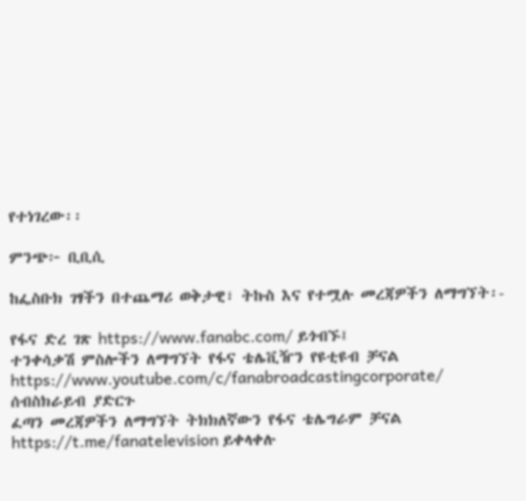የተነገረው፡፡

ምንጭ፦ ቢቢሲ

ከፌስቡክ ገፃችን በተጨማሪ ወቅታዊ፣ ትኩስ እና የተሟሉ መረጃዎችን ለማግኘት፡-

የፋና ድረ ገጽ https://www.fanabc.com/ ይጎብኙ፤
ተንቀሳቃሽ ምስሎችን ለማግኘት የፋና ቴሌቪዥን የዩቲዩብ ቻናል https://www.youtube.com/c/fanabroadcastingcorporate/ ሰብስክራይብ ያድርጉ
ፈጣን መረጃዎችን ለማግኘት ትክክለኛውን የፋና ቴሌግራም ቻናል https://t.me/fanatelevision ይቀላቀሉ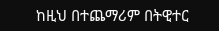ከዚህ በተጨማሪም በትዊተር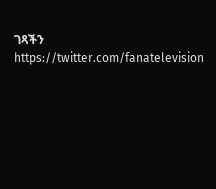ገጻችን https://twitter.com/fanatelevision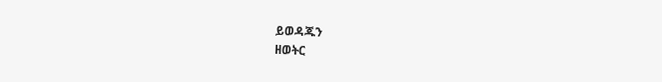ይወዳጁን
ዘወትር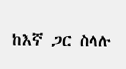ከእኛ ጋር ስላሉ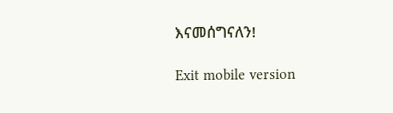እናመሰግናለን!

Exit mobile version